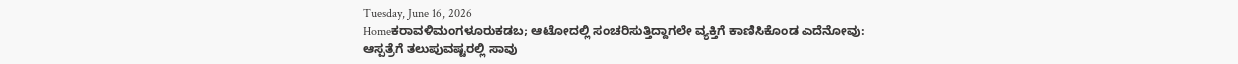Tuesday, June 16, 2026
Homeಕರಾವಳಿಮಂಗಳೂರುಕಡಬ; ಆಟೋದಲ್ಲಿ ಸಂಚರಿಸುತ್ತಿದ್ದಾಗಲೇ ವ್ಯಕ್ತಿಗೆ ಕಾಣಿಸಿಕೊಂಡ ಎದೆನೋವು: ಆಸ್ಪತ್ರೆಗೆ ತಲುಪುವಷ್ಟರಲ್ಲಿ ಸಾವು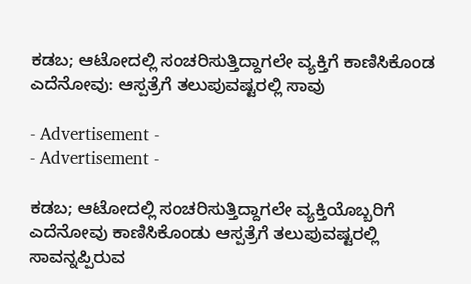ಕಡಬ; ಆಟೋದಲ್ಲಿ ಸಂಚರಿಸುತ್ತಿದ್ದಾಗಲೇ ವ್ಯಕ್ತಿಗೆ ಕಾಣಿಸಿಕೊಂಡ ಎದೆನೋವು: ಆಸ್ಪತ್ರೆಗೆ ತಲುಪುವಷ್ಟರಲ್ಲಿ ಸಾವು

- Advertisement -
- Advertisement -

ಕಡಬ; ಆಟೋದಲ್ಲಿ ಸಂಚರಿಸುತ್ತಿದ್ದಾಗಲೇ ವ್ಯಕ್ತಿಯೊಬ್ಬರಿಗೆ ಎದೆನೋವು ಕಾಣಿಸಿಕೊಂಡು ಆಸ್ಪತ್ರೆಗೆ ತಲುಪುವಷ್ಟರಲ್ಲಿ ಸಾವನ್ನಪ್ಪಿರುವ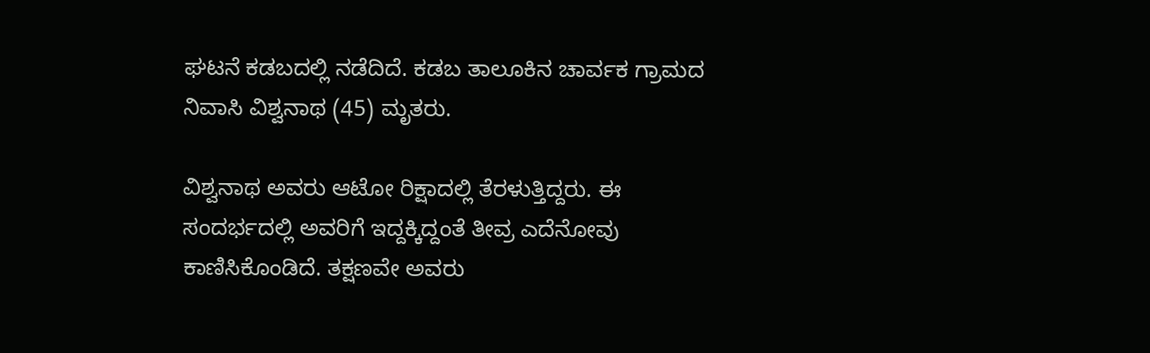ಘಟನೆ ಕಡಬದಲ್ಲಿ ನಡೆದಿದೆ. ಕಡಬ ತಾಲೂಕಿನ ಚಾರ್ವಕ ಗ್ರಾಮದ ನಿವಾಸಿ ವಿಶ್ವನಾಥ (45) ಮೃತರು.

ವಿಶ್ವನಾಥ ಅವರು ಆಟೋ ರಿಕ್ಷಾದಲ್ಲಿ ತೆರಳುತ್ತಿದ್ದರು. ಈ ಸಂದರ್ಭದಲ್ಲಿ ಅವರಿಗೆ ಇದ್ದಕ್ಕಿದ್ದಂತೆ ತೀವ್ರ ಎದೆನೋವು ಕಾಣಿಸಿಕೊಂಡಿದೆ. ತಕ್ಷಣವೇ ಅವರು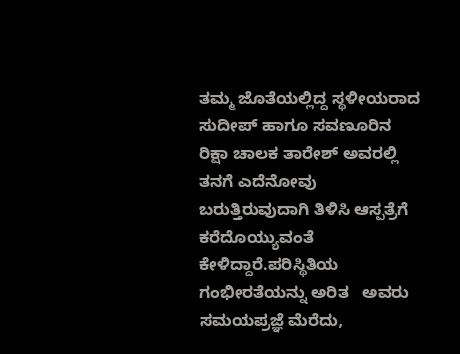ತಮ್ಮ ಜೊತೆಯಲ್ಲಿದ್ದ ಸ್ಥಳೀಯರಾದ ಸುದೀಪ್ ಹಾಗೂ ಸವಣೂರಿನ ರಿಕ್ಷಾ ಚಾಲಕ ತಾರೇಶ್ ಅವರಲ್ಲಿ ತನಗೆ ಎದೆನೋವು ಬರುತ್ತಿರುವುದಾಗಿ ತಿಳಿಸಿ ಆಸ್ಪತ್ರೆಗೆ ಕರೆದೊಯ್ಯುವಂತೆ ಕೇಳಿದ್ದಾರೆ.ಪರಿಸ್ಥಿತಿಯ ಗಂಭೀರತೆಯನ್ನು ಅರಿತ   ಅವರು ಸಮಯಪ್ರಜ್ಞೆ ಮೆರೆದು,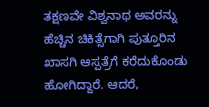ತಕ್ಷಣವೇ ವಿಶ್ವನಾಥ ಅವರನ್ನು ಹೆಚ್ಚಿನ ಚಿಕಿತ್ಸೆಗಾಗಿ ಪುತ್ತೂರಿನ ಖಾಸಗಿ ಆಸ್ಪತ್ರೆಗೆ ಕರೆದುಕೊಂಡು ಹೋಗಿದ್ದಾರೆ. ಆದರೆ,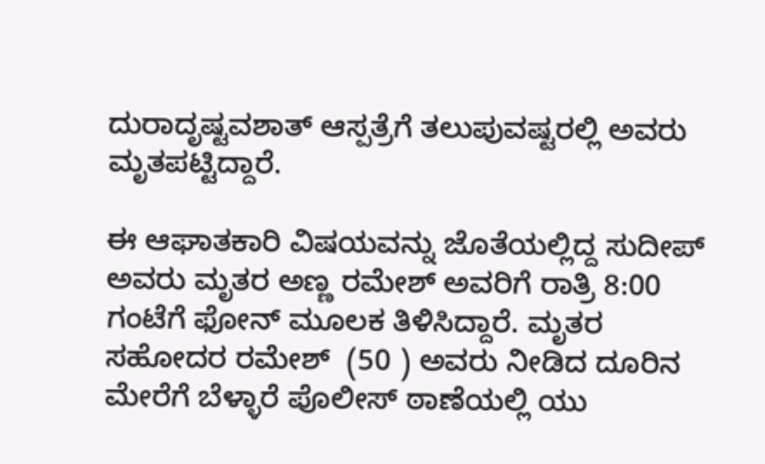ದುರಾದೃಷ್ಟವಶಾತ್ ಆಸ್ಪತ್ರೆಗೆ ತಲುಪುವಷ್ಟರಲ್ಲಿ ಅವರು ಮೃತಪಟ್ಟಿದ್ದಾರೆ.

ಈ ಆಘಾತಕಾರಿ ವಿಷಯವನ್ನು ಜೊತೆಯಲ್ಲಿದ್ದ ಸುದೀಪ್ ಅವರು ಮೃತರ ಅಣ್ಣ ರಮೇಶ್ ಅವರಿಗೆ ರಾತ್ರಿ 8:00 ಗಂಟೆಗೆ ಫೋನ್ ಮೂಲಕ ತಿಳಿಸಿದ್ದಾರೆ. ಮೃತರ ಸಹೋದರ ರಮೇಶ್  (50 ) ಅವರು ನೀಡಿದ ದೂರಿನ ಮೇರೆಗೆ ಬೆಳ್ಳಾರೆ ಪೊಲೀಸ್ ಠಾಣೆಯಲ್ಲಿ ಯು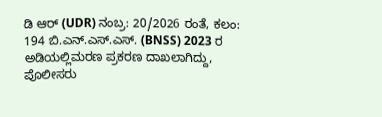ಡಿ ಆರ್ (UDR) ನಂಬ್ರ: 20/2026 ರಂತೆ, ಕಲಂ: 194 ಬಿ.ಎನ್.ಎಸ್.ಎಸ್. (BNSS) 2023 ರ ಅಡಿಯಲ್ಲಿಮರಣ ಪ್ರಕರಣ ದಾಖಲಾಗಿದ್ದು, ಪೊಲೀಸರು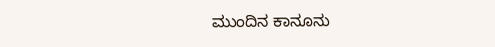ಮುಂದಿನ ಕಾನೂನು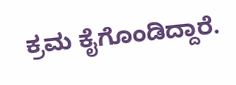ಕ್ರಮ ಕೈಗೊಂಡಿದ್ದಾರೆ.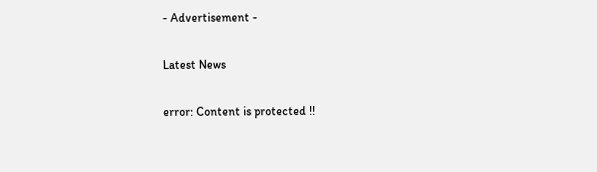- Advertisement -

Latest News

error: Content is protected !!